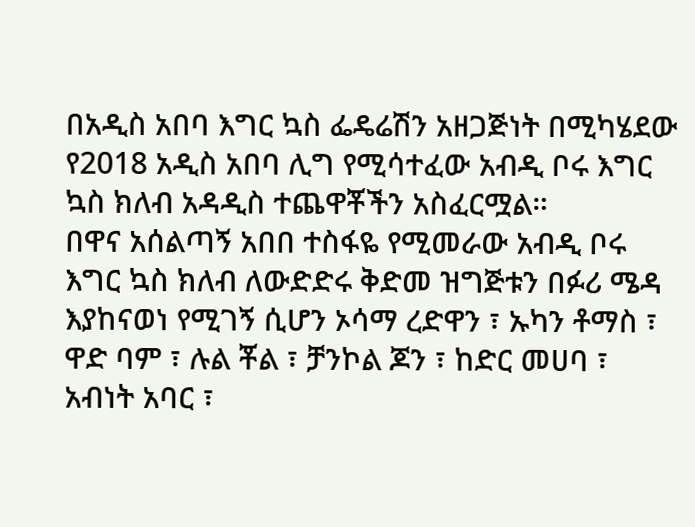በአዲስ አበባ እግር ኳስ ፌዴሬሽን አዘጋጅነት በሚካሄደው የ2018 አዲስ አበባ ሊግ የሚሳተፈው አብዲ ቦሩ እግር ኳስ ክለብ አዳዲስ ተጨዋቾችን አስፈርሟል።
በዋና አሰልጣኝ አበበ ተስፋዬ የሚመራው አብዲ ቦሩ እግር ኳስ ክለብ ለውድድሩ ቅድመ ዝግጅቱን በፉሪ ሜዳ እያከናወነ የሚገኝ ሲሆን ኦሳማ ረድዋን ፣ ኡካን ቶማስ ፣ ዋድ ባም ፣ ሉል ቾል ፣ ቻንኮል ጆን ፣ ከድር መሀባ ፣ አብነት አባር ፣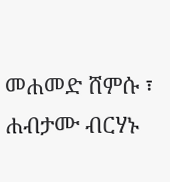መሐመድ ሸምሱ ፣ ሐብታሙ ብርሃኑ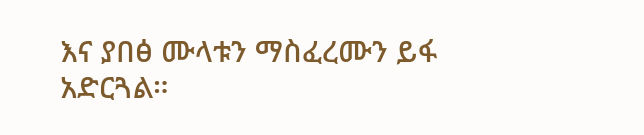እና ያበፅ ሙላቱን ማስፈረሙን ይፋ አድርጓል።